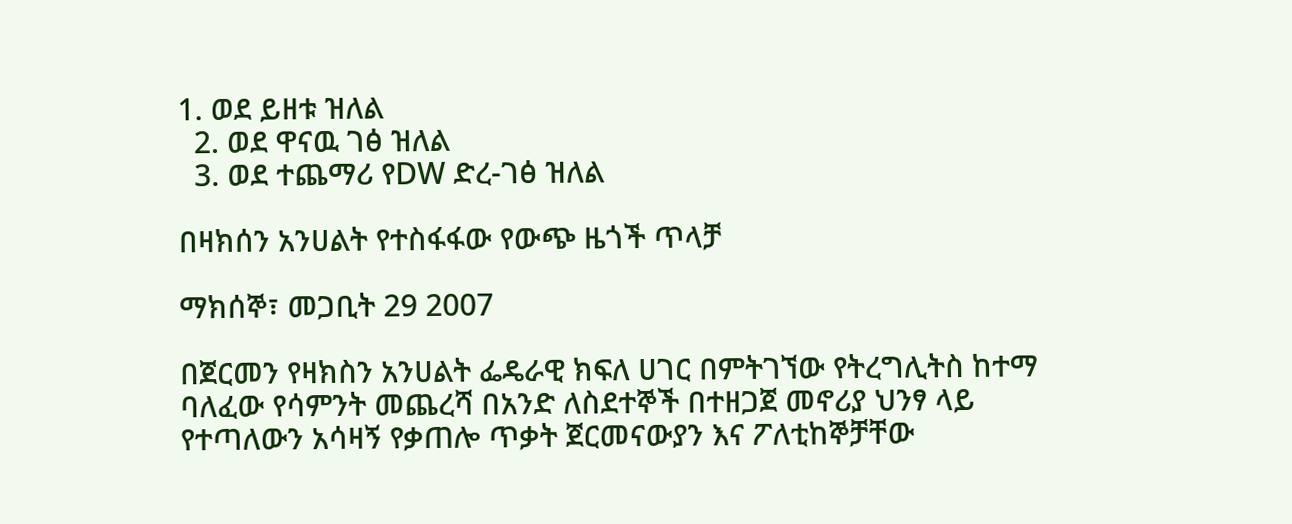1. ወደ ይዘቱ ዝለል
  2. ወደ ዋናዉ ገፅ ዝለል
  3. ወደ ተጨማሪ የDW ድረ-ገፅ ዝለል

በዛክሰን አንሀልት የተስፋፋው የውጭ ዜጎች ጥላቻ

ማክሰኞ፣ መጋቢት 29 2007

በጀርመን የዛክስን አንሀልት ፌዴራዊ ክፍለ ሀገር በምትገኘው የትረግሊትስ ከተማ ባለፈው የሳምንት መጨረሻ በአንድ ለስደተኞች በተዘጋጀ መኖሪያ ህንፃ ላይ የተጣለውን አሳዛኝ የቃጠሎ ጥቃት ጀርመናውያን እና ፖለቲከኞቻቸው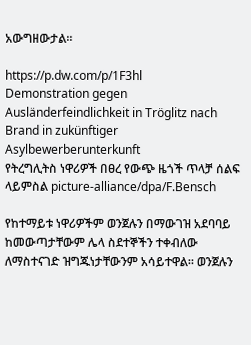አውግዘውታል።

https://p.dw.com/p/1F3hl
Demonstration gegen Ausländerfeindlichkeit in Tröglitz nach Brand in zukünftiger Asylbewerberunterkunft
የትረግሊትስ ነዋሪዎች በፀረ የውጭ ዜጎች ጥላቻ ሰልፍ ላይምስል picture-alliance/dpa/F.Bensch

የከተማይቱ ነዋሪዎችም ወንጀሉን በማውገዝ አደባባይ ከመውጣታቸውም ሌላ ስደተኞችን ተቀብለው ለማስተናገድ ዝግጁነታቸውንም አሳይተዋል። ወንጀሉን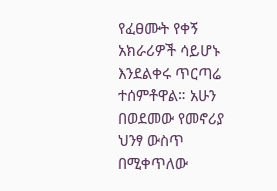የፈፀሙት የቀኝ አክራሪዎች ሳይሆኑ እንደልቀሩ ጥርጣሬ ተሰምቶዋል። አሁን በወደመው የመኖሪያ ህንፃ ውስጥ በሚቀጥለው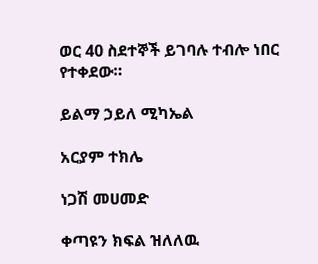ወር 40 ስደተኞች ይገባሉ ተብሎ ነበር የተቀደው።

ይልማ ኃይለ ሚካኤል

አርያም ተክሌ

ነጋሽ መሀመድ

ቀጣዩን ክፍል ዝለለዉ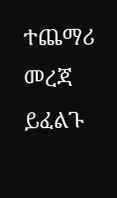ተጨማሪ መረጃ ይፈልጉ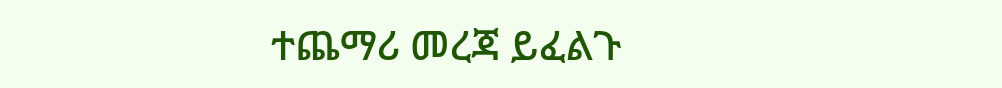ተጨማሪ መረጃ ይፈልጉ